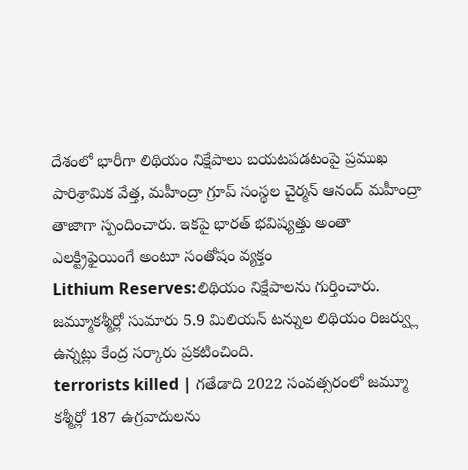దేశంలో భారీగా లిథియం నిక్షేపాలు బయటపడటంపై ప్రముఖ పారిశ్రామిక వేత్త, మహీంద్రా గ్రూప్ సంస్థల చైర్మన్ ఆనంద్ మహీంద్రా తాజాగా స్పందించారు. ఇకపై భారత్ భవిష్యత్తు అంతా ఎలక్ట్రిఫైయింగే అంటూ సంతోషం వ్యక్తం
Lithium Reserves:లిథియం నిక్షేపాలను గుర్తించారు. జమ్మూకశ్మీర్లో సుమారు 5.9 మిలియన్ టన్నుల లిథియం రిజర్వ్లు ఉన్నట్లు కేంద్ర సర్కారు ప్రకటించింది.
terrorists killed | గతేడాది 2022 సంవత్సరంలో జమ్మూ కశ్మీర్లో 187 ఉగ్రవాదులను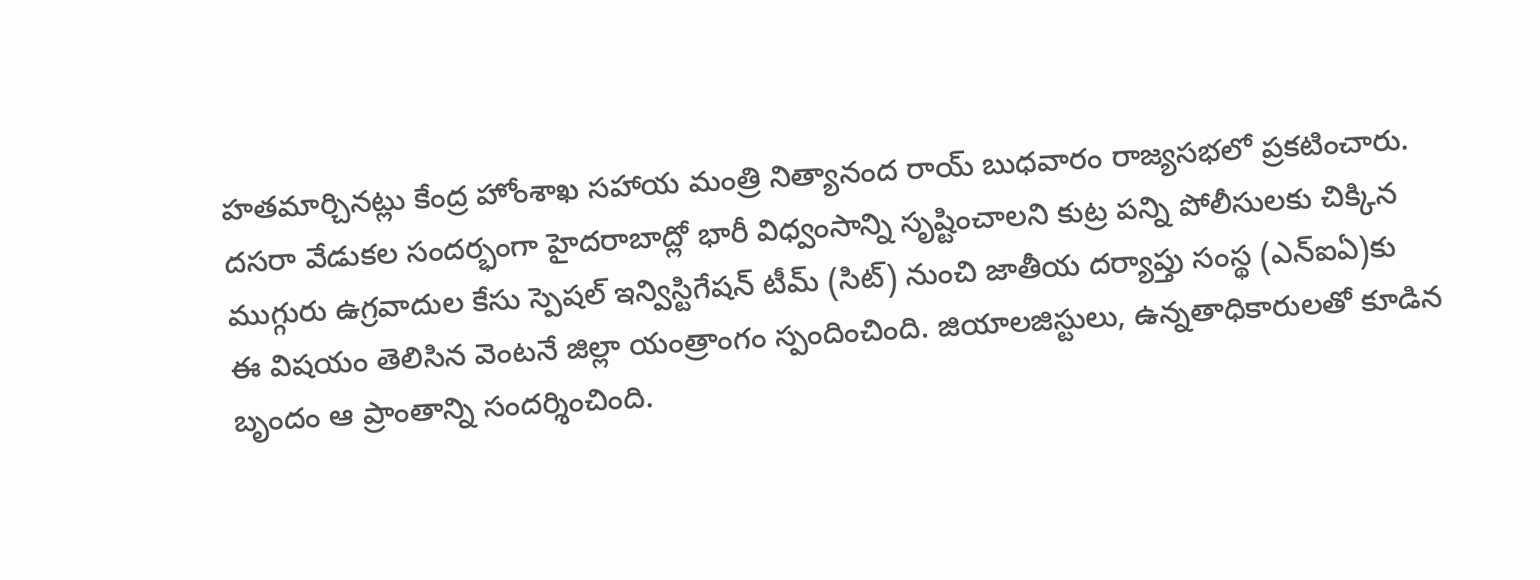హతమార్చినట్లు కేంద్ర హోంశాఖ సహాయ మంత్రి నిత్యానంద రాయ్ బుధవారం రాజ్యసభలో ప్రకటించారు.
దసరా వేడుకల సందర్భంగా హైదరాబాద్లో భారీ విధ్వంసాన్ని సృష్టించాలని కుట్ర పన్ని పోలీసులకు చిక్కిన ముగ్గురు ఉగ్రవాదుల కేసు స్పెషల్ ఇన్విస్టిగేషన్ టీమ్ (సిట్) నుంచి జాతీయ దర్యాప్తు సంస్థ (ఎన్ఐఏ)కు
ఈ విషయం తెలిసిన వెంటనే జిల్లా యంత్రాంగం స్పందించింది. జియాలజిస్టులు, ఉన్నతాధికారులతో కూడిన బృందం ఆ ప్రాంతాన్ని సందర్శించింది.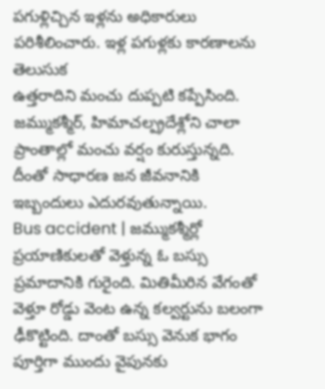పగుళ్లిచ్చిన ఇళ్లను అధికారులు పరిశీలించారు. ఇళ్ల పగుళ్లకు కారణాలను తెలుసుక
ఉత్తరాదిని మంచు దుప్పటి కప్పేసింది. జమ్ముకశ్మీర్, హిమాచల్ప్రదేశ్లోని చాలా ప్రాంతాల్లో మంచు వర్షం కురుస్తున్నది. దీంతో సాధారణ జన జీవనానికి ఇబ్బందులు ఎదురవుతున్నాయి.
Bus accident | జమ్ముకశ్మీర్లో ప్రయాణికులతో వెళ్తున్న ఓ బస్సు ప్రమాదానికి గురైంది. మితిమీరిన వేగంతో వెళ్తూ రోడ్డు వెంట ఉన్న కల్వర్టును బలంగా ఢీకొట్టింది. దాంతో బస్సు వెనుక భాగం పూర్తిగా ముందు వైపునకు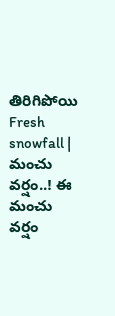తిరిగిపోయి
Fresh snowfall | మంచు వర్షం..! ఈ మంచు వర్షం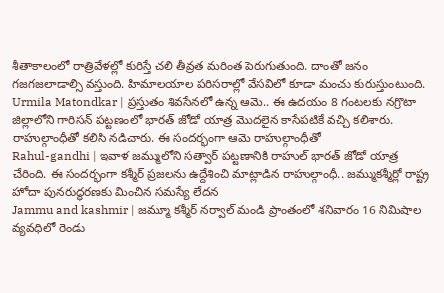శీతాకాలంలో రాత్రివేళల్లో కురిస్తే చలి తీవ్రత మరింత పెరుగుతుంది. దాంతో జనం గజగజలాడాల్సి వస్తుంది. హిమాలయాల పరిసరాల్లో వేసవిలో కూడా మంచు కురుస్తుంటుంది.
Urmila Matondkar | ప్రస్తుతం శివసేనలో ఉన్న ఆమె.. ఈ ఉదయం 8 గంటలకు నగ్రొటా జిల్లాలోని గారిసన్ పట్టణంలో భారత్ జోడో యాత్ర మొదలైన కాసేపటికే వచ్చి కలిశారు. రాహుల్గాంధీతో కలిసి నడిచారు. ఈ సందర్భంగా ఆమె రాహుల్గాంధీతో
Rahul-gandhi | ఇవాళ జమ్ములోని సత్వార్ పట్టణానికి రాహుల్ భారత్ జోడో యాత్ర చేరింది. ఈ సందర్భంగా కశ్మీర్ ప్రజలను ఉద్దేశించి మాట్లాడిన రాహుల్గాంధీ.. జమ్ముకశ్మీర్లో రాష్ట్ర హోదా పునరుద్ధరణకు మించిన సమస్యే లేదన
Jammu and kashmir | జమ్మూ కశ్మీర్ నర్వాల్ మండి ప్రాంతంలో శనివారం 16 నిమిషాల వ్యవధిలో రెండు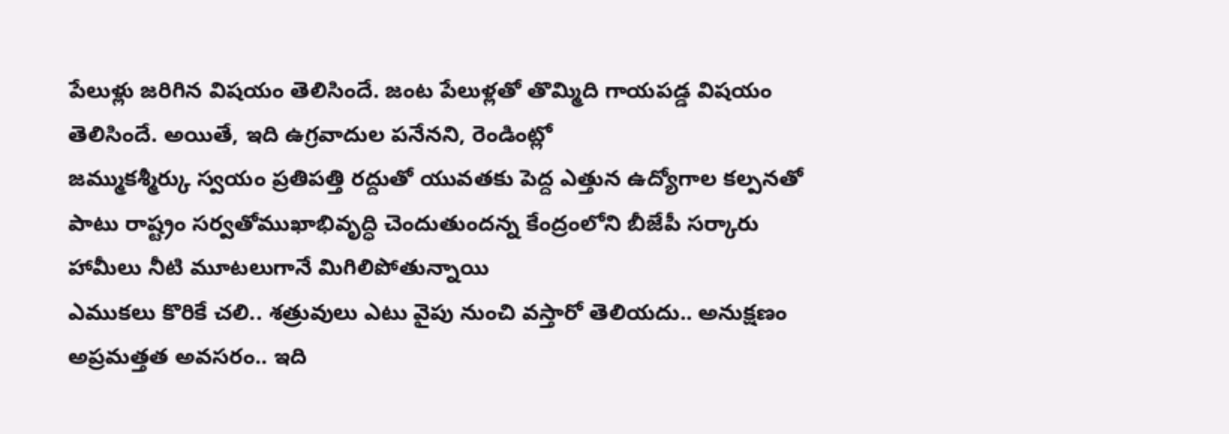పేలుళ్లు జరిగిన విషయం తెలిసిందే. జంట పేలుళ్లతో తొమ్మిది గాయపడ్డ విషయం తెలిసిందే. అయితే, ఇది ఉగ్రవాదుల పనేనని, రెండింట్లో
జమ్ముకశ్మీర్కు స్వయం ప్రతిపత్తి రద్దుతో యువతకు పెద్ద ఎత్తున ఉద్యోగాల కల్పనతో పాటు రాష్ట్రం సర్వతోముఖాభివృద్ధి చెందుతుందన్న కేంద్రంలోని బీజేపీ సర్కారు హామీలు నీటి మూటలుగానే మిగిలిపోతున్నాయి
ఎముకలు కొరికే చలి.. శత్రువులు ఎటు వైపు నుంచి వస్తారో తెలియదు.. అనుక్షణం అప్రమత్తత అవసరం.. ఇది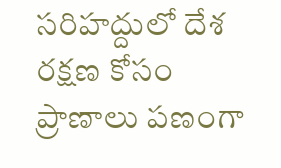సరిహద్దులో దేశ రక్షణ కోసం ప్రాణాలు పణంగా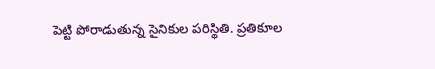పెట్టి పోరాడుతున్న సైనికుల పరిస్థితి. ప్రతికూల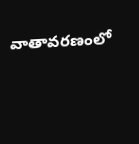వాతావరణంలో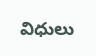విధులు